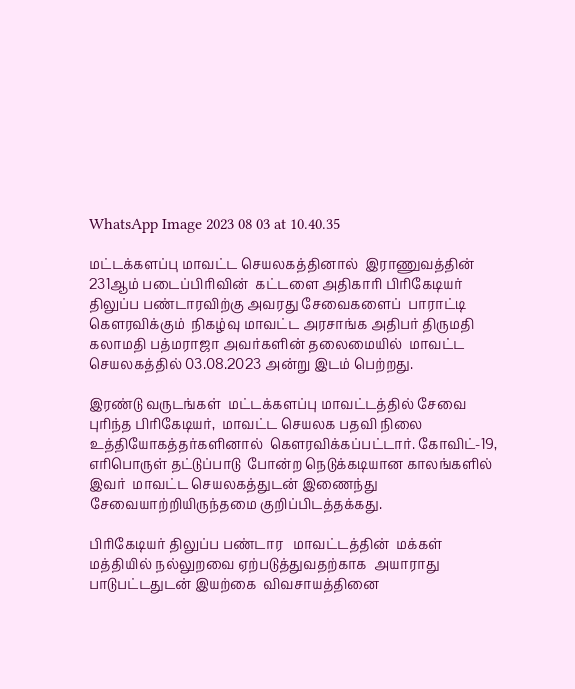WhatsApp Image 2023 08 03 at 10.40.35

மட்டக்களப்பு மாவட்ட செயலகத்தினால்  இராணுவத்தின் 231ஆம் படைப்பிரிவின்  கட்டளை அதிகாரி பிரிகேடியர் திலுப்ப பண்டாரவிற்கு அவரது சேவைகளைப்  பாராட்டி கெளரவிக்கும்  நிகழ்வு மாவட்ட அரசாங்க அதிபர் திருமதி கலாமதி பத்மராஜா அவர்களின் தலைமையில்  மாவட்ட செயலகத்தில் 03.08.2023 அன்று இடம் பெற்றது.

இரண்டு வருடங்கள்  மட்டக்களப்பு மாவட்டத்தில் சேவை புரிந்த பிரிகேடியர்,  மாவட்ட செயலக பதவி நிலை உத்தியோகத்தர்களினால்  கெளரவிக்கப்பட்டார். கோவிட்-19, எரிபொருள் தட்டுப்பாடு  போன்ற நெடுக்கடியான காலங்களில்  இவர்  மாவட்ட செயலகத்துடன் இணைந்து சேவையாற்றியிருந்தமை குறிப்பிடத்தக்கது.

பிரிகேடியர் திலுப்ப பண்டார   மாவட்டத்தின்  மக்கள் மத்தியில் நல்லுறவை ஏற்படுத்துவதற்காக  அயாராது பாடுபட்டதுடன் இயற்கை  விவசாயத்தினை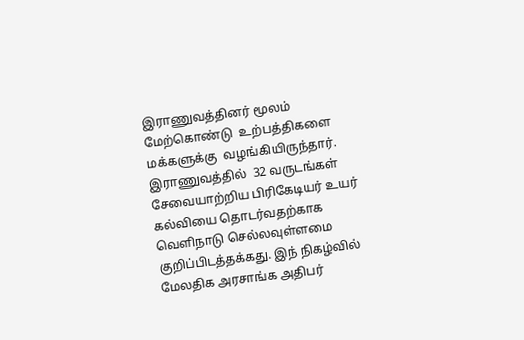இராணுவத்தினர் மூலம் மேற்கொண்டு  உற்பத்திகளை  மக்களுக்கு  வழங்கியிருந்தார். இராணுவத்தில்  32 வருடங்கள்  சேவையாற்றிய பிரிகேடியர் உயர் கல்வியை தொடர்வதற்காக வெளிநாடு செல்லவுள்ளமை குறிப்பிடத்தக்கது. இந் நிகழ்வில் மேலதிக அரசாங்க அதிபர்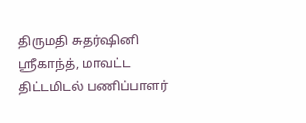திருமதி சுதர்ஷினி ஸ்ரீகாந்த், மாவட்ட திட்டமிடல் பணிப்பாளர்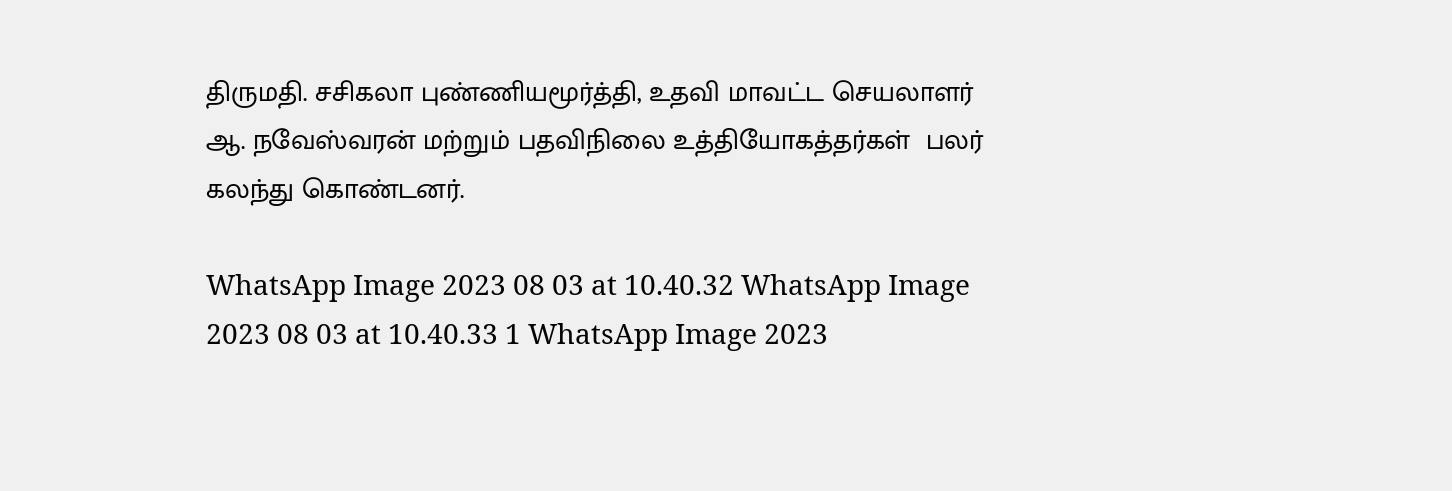திருமதி. சசிகலா புண்ணியமூர்த்தி, உதவி மாவட்ட செயலாளர் ஆ. நவேஸ்வரன் மற்றும் பதவிநிலை உத்தியோகத்தர்கள்  பலர் கலந்து கொண்டனர்.

WhatsApp Image 2023 08 03 at 10.40.32 WhatsApp Image 2023 08 03 at 10.40.33 1 WhatsApp Image 2023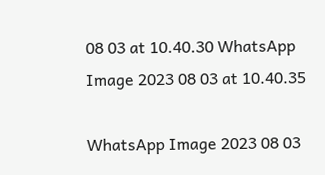08 03 at 10.40.30 WhatsApp Image 2023 08 03 at 10.40.35

WhatsApp Image 2023 08 03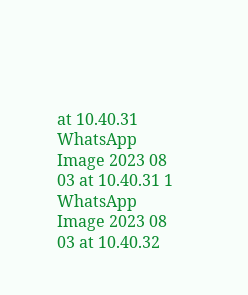at 10.40.31 WhatsApp Image 2023 08 03 at 10.40.31 1 WhatsApp Image 2023 08 03 at 10.40.32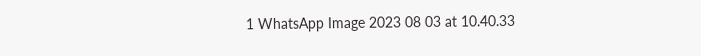1 WhatsApp Image 2023 08 03 at 10.40.33